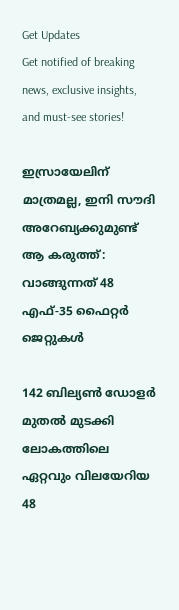Get Updates
Get notified of breaking news, exclusive insights, and must-see stories!

ഇസ്രായേലിന് മാത്രമല്ല, ഇനി സൗദി അറേബ്യക്കുമുണ്ട് ആ കരുത്ത്: വാങ്ങുന്നത് 48 എഫ്-35 ഫൈറ്റർ ജെറ്റുകൾ

142 ബില്യൺ ഡോളർ മുതല്‍ മുടക്കി ലോകത്തിലെ ഏറ്റവും വിലയേറിയ 48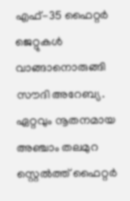എഫ്-35 ഫൈറ്റർ ജെറ്റുകൾ വാങ്ങാനൊരുങ്ങി സൗദി അറേബ്യ. ഏറ്റവും നൂതനമായ അഞ്ചാം തലമുറ സ്റ്റെൽത്ത് ഫൈറ്റർ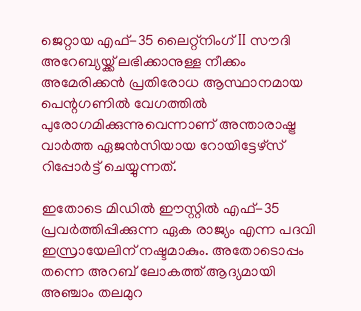ജെറ്റായ എഫ്-35 ലൈറ്റ്നിംഗ് II സൗദി അറേബ്യയ്ക്ക് ലഭിക്കാനുള്ള നീക്കം അമേരിക്കന്‍ പ്രതിരോധ ആസ്ഥാനമായ പെന്റഗണിൽ വേഗത്തിൽ പുരോഗമിക്കുന്നുവെന്നാണ് അന്താരാഷ്ട്ര വാർത്ത ഏജന്‍സിയായ റോയിട്ടേഴ്സ് റിപ്പോർട്ട് ചെയ്യുന്നത്.

ഇതോടെ മിഡിൽ ഈസ്റ്റിൽ എഫ്-35 പ്രവർത്തിപ്പിക്കുന്ന ഏക രാജ്യം എന്ന പദവി ഇസ്രായേലിന് നഷ്ടമാകും. അതോടൊപ്പം തന്നെ അറബ് ലോകത്ത് ആദ്യമായി അഞ്ചാം തലമുറ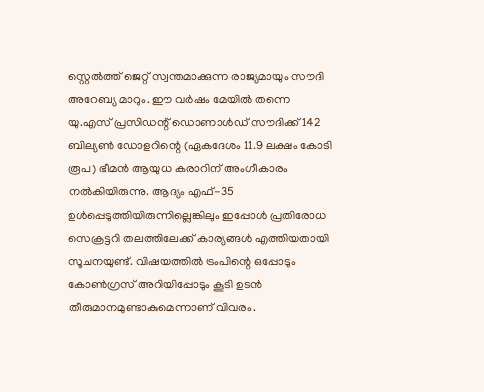സ്റ്റെൽത്ത് ജെറ്റ് സ്വന്തമാക്കുന്ന രാജ്യമായും സൗദി അറേബ്യ മാറും. ഈ വർഷം മേയിൽ തന്നെ യു.എസ് പ്രസിഡന്റ് ഡൊണാൾഡ് സൗദിക്ക് 142 ബില്യൺ ഡോളറിന്റെ (ഏകദേശം 11.9 ലക്ഷം കോടി രൂപ) ഭീമൻ ആയുധ കരാറിന് അംഗീകാരം നൽകിയിരുന്നു. ആദ്യം എഫ്-35 ഉൾപ്പെടുത്തിയിരുന്നില്ലെങ്കിലും ഇപ്പോൾ പ്രതിരോധ സെക്രട്ടറി തലത്തിലേക്ക് കാര്യങ്ങൾ എത്തിയതായി സൂചനയുണ്ട്. വിഷയത്തില്‍ ട്രംപിന്റെ ഒപ്പോടും കോൺഗ്രസ് അറിയിപ്പോടും കൂടി ഉടൻ തീരുമാനമുണ്ടാകുമെന്നാണ് വിവരം.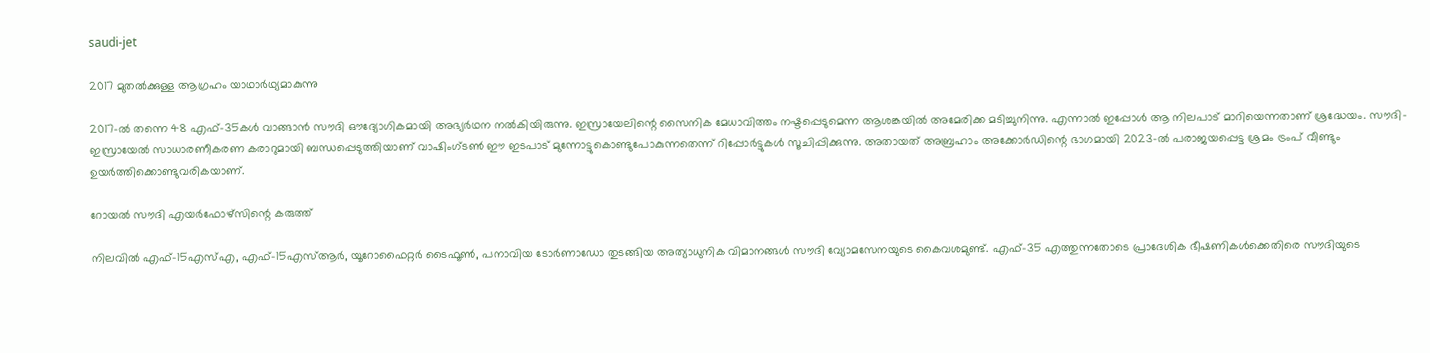saudi-jet

2017 മുതൽക്കുള്ള ആഗ്രഹം യാഥാർഥ്യമാകുന്നു

2017-ൽ തന്നെ 48 എഫ്-35കൾ വാങ്ങാൻ സൗദി ഔദ്യോഗികമായി അഭ്യർഥന നൽകിയിരുന്നു. ഇസ്രായേലിന്റെ സൈനിക മേധാവിത്തം നഷ്ടപ്പെടുമെന്ന ആശങ്കയിൽ അമേരിക്ക മടിച്ചുനിന്നു. എന്നാൽ ഇപ്പോൾ ആ നിലപാട് മാറിയെന്നതാണ് ശ്രദ്ധേയം. സൗദി-ഇസ്രായേൽ സാധാരണീകരണ കരാറുമായി ബന്ധപ്പെടുത്തിയാണ് വാഷിംഗ്ടൺ ഈ ഇടപാട് മുന്നോട്ടുകൊണ്ടുപോകുന്നതെന്ന് റിപ്പോർട്ടുകൾ സൂചിപ്പിക്കുന്നു. അതായത് അബ്രഹാം അക്കോർഡിന്റെ ഭാഗമായി 2023-ൽ പരാജയപ്പെട്ട ശ്രമം ട്രംപ് വീണ്ടും ഉയർത്തിക്കൊണ്ടുവരികയാണ്.

റോയൽ സൗദി എയർഫോഴ്സിന്റെ കരുത്ത്

നിലവിൽ എഫ്-15എസ്എ, എഫ്-15എസ്ആർ, യൂറോഫൈറ്റർ ടൈഫൂൺ, പനാവിയ ടോർണാഡോ തുടങ്ങിയ അത്യാധുനിക വിമാനങ്ങൾ സൗദി വ്യോമസേനയുടെ കൈവശമുണ്ട്. എഫ്-35 എത്തുന്നതോടെ പ്രാദേശിക ഭീഷണികൾക്കെതിരെ സൗദിയുടെ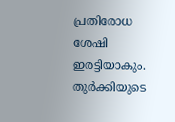പ്രതിരോധ ശേഷി ഇരട്ടിയാകും. തുർക്കിയുടെ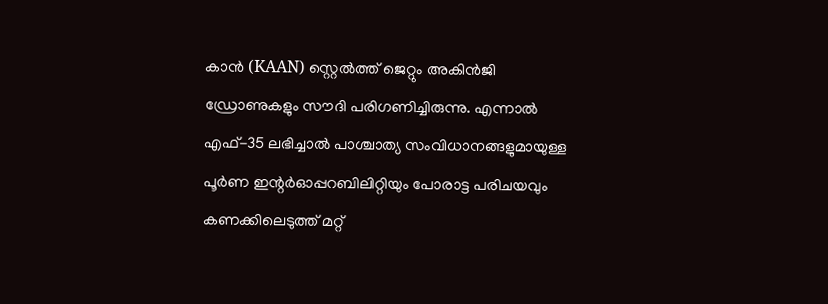കാൻ (KAAN) സ്റ്റെൽത്ത് ജെറ്റും അകിൻജി ഡ്രോണുകളും സൗദി പരിഗണിച്ചിരുന്നു. എന്നാൽ എഫ്-35 ലഭിച്ചാൽ പാശ്ചാത്യ സംവിധാനങ്ങളുമായുള്ള പൂർണ ഇന്റർഓപ്പറബിലിറ്റിയും പോരാട്ട പരിചയവും കണക്കിലെടുത്ത് മറ്റ്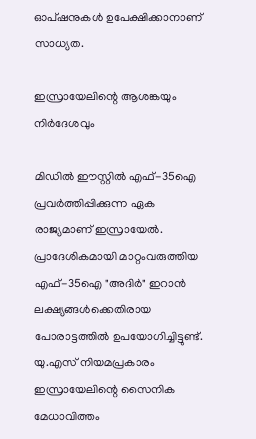ഓപ്ഷനുകൾ ഉപേക്ഷിക്കാനാണ് സാധ്യത.

ഇസ്രായേലിന്റെ ആശങ്കയും നിർദേശവും

മിഡിൽ ഈസ്റ്റിൽ എഫ്-35ഐ പ്രവർത്തിപ്പിക്കുന്ന ഏക രാജ്യമാണ് ഇസ്രായേൽ. പ്രാദേശികമായി മാറ്റംവരുത്തിയ എഫ്-35ഐ "അദിർ" ഇറാൻ ലക്ഷ്യങ്ങൾക്കെതിരായ പോരാട്ടത്തിൽ ഉപയോഗിച്ചിട്ടുണ്ട്.
യു.എസ് നിയമപ്രകാരം ഇസ്രായേലിന്റെ സൈനിക മേധാവിത്തം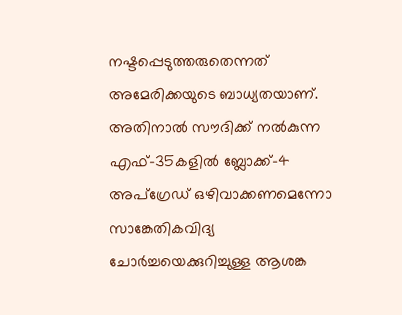നഷ്ടപ്പെടുത്തരുതെന്നത് അമേരിക്കയുടെ ബാധ്യതയാണ്. അതിനാൽ സൗദിക്ക് നൽകുന്ന എഫ്-35കളിൽ ബ്ലോക്ക്-4 അപ്ഗ്രേഡ് ഒഴിവാക്കണമെന്നോ സാങ്കേതികവിദ്യ ചോർച്ചയെക്കുറിച്ചുള്ള ആശങ്ക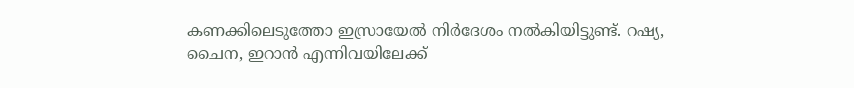കണക്കിലെടുത്തോ ഇസ്രായേൽ നിർദേശം നൽകിയിട്ടുണ്ട്. റഷ്യ, ചൈന, ഇറാൻ എന്നിവയിലേക്ക്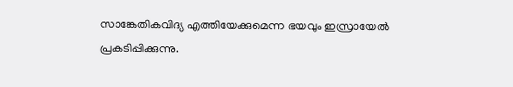സാങ്കേതികവിദ്യ എത്തിയേക്കുമെന്ന ഭയവും ഇസ്രായേൽ പ്രകടിപ്പിക്കുന്നു.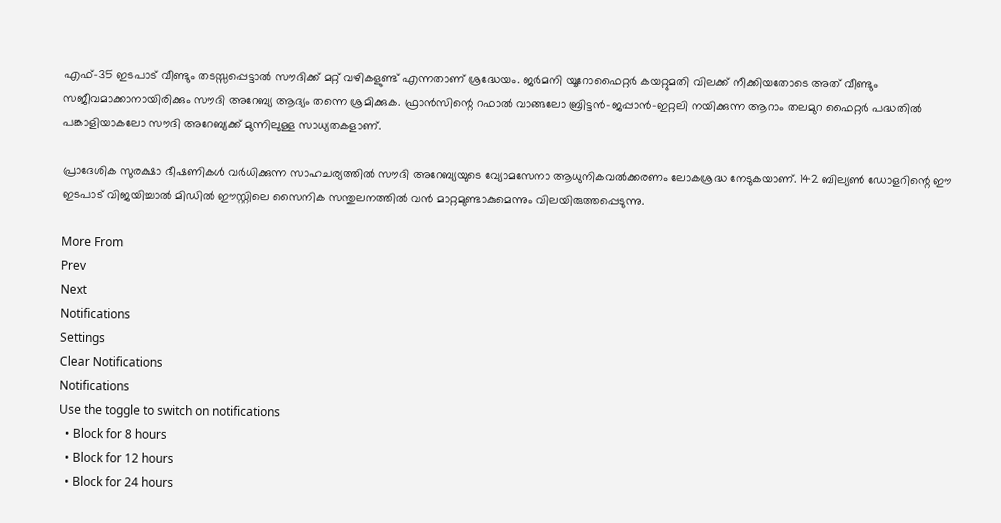എഫ്-35 ഇടപാട് വീണ്ടും തടസ്സപ്പെട്ടാൽ സൗദിക്ക് മറ്റ് വഴികളുണ്ട് എന്നതാണ് ശ്രദ്ധേയം. ജർമനി യൂറോഫൈറ്റർ കയറ്റുമതി വിലക്ക് നീക്കിയതോടെ അത് വീണ്ടും സജീവമാക്കാനായിരിക്കും സൗദി അറേബ്യ ആദ്യം തന്നെ ശ്രമിക്കുക. ഫ്രാൻസിന്റെ റഫാൽ വാങ്ങലോ ബ്രിട്ടൻ-ജപ്പാൻ-ഇറ്റലി നയിക്കുന്ന ആറാം തലമുറ ഫൈറ്റർ പദ്ധതിൽ പങ്കാളിയാകലോ സൗദി അറേബ്യക്ക് മുന്നിലുള്ള സാധ്യതകളാണ്.

പ്രാദേശിക സുരക്ഷാ ഭീഷണികൾ വർധിക്കുന്ന സാഹചര്യത്തിൽ സൗദി അറേബ്യയുടെ വ്യോമസേനാ ആധുനികവൽക്കരണം ലോകശ്രദ്ധ നേടുകയാണ്. 142 ബില്യൺ ഡോളറിന്റെ ഈ ഇടപാട് വിജയിച്ചാൽ മിഡിൽ ഈസ്റ്റിലെ സൈനിക സന്തുലനത്തിൽ വൻ മാറ്റമുണ്ടാകുമെന്നും വിലയിരുത്തപ്പെടുന്നു.

More From
Prev
Next
Notifications
Settings
Clear Notifications
Notifications
Use the toggle to switch on notifications
  • Block for 8 hours
  • Block for 12 hours
  • Block for 24 hours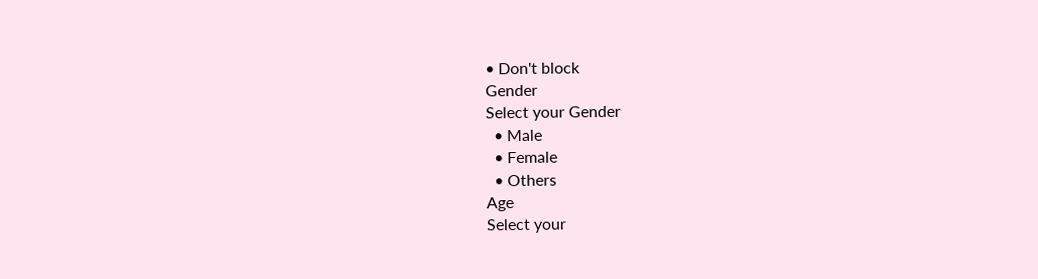• Don't block
Gender
Select your Gender
  • Male
  • Female
  • Others
Age
Select your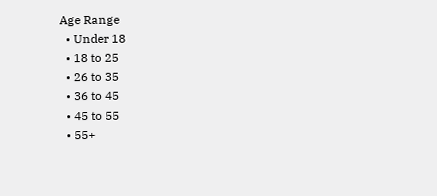Age Range
  • Under 18
  • 18 to 25
  • 26 to 35
  • 36 to 45
  • 45 to 55
  • 55+